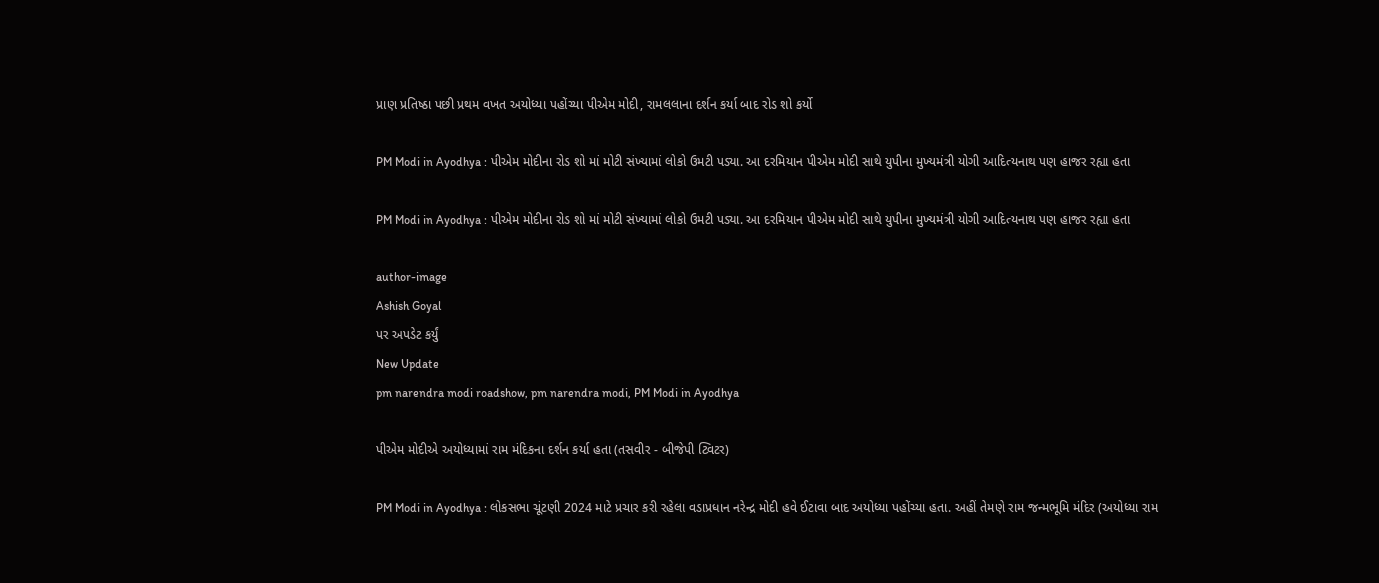પ્રાણ પ્રતિષ્ઠા પછી પ્રથમ વખત અયોધ્યા પહોંચ્યા પીએમ મોદી, રામલલાના દર્શન કર્યા બાદ રોડ શો કર્યો

PM Modi in Ayodhya : પીએમ મોદીના રોડ શો માં મોટી સંખ્યામાં લોકો ઉમટી પડ્યા. આ દરમિયાન પીએમ મોદી સાથે યુપીના મુખ્યમંત્રી યોગી આદિત્યનાથ પણ હાજર રહ્યા હતા

PM Modi in Ayodhya : પીએમ મોદીના રોડ શો માં મોટી સંખ્યામાં લોકો ઉમટી પડ્યા. આ દરમિયાન પીએમ મોદી સાથે યુપીના મુખ્યમંત્રી યોગી આદિત્યનાથ પણ હાજર રહ્યા હતા

author-image
Ashish Goyal
પર અપડેટ કર્યું
New Update
pm narendra modi roadshow, pm narendra modi, PM Modi in Ayodhya

પીએમ મોદીએ અયોધ્યામાં રામ મંદિકના દર્શન કર્યા હતા (તસવીર - બીજેપી ટ્વિટર)

PM Modi in Ayodhya : લોકસભા ચૂંટણી 2024 માટે પ્રચાર કરી રહેલા વડાપ્રધાન નરેન્દ્ર મોદી હવે ઈટાવા બાદ અયોધ્યા પહોંચ્યા હતા. અહીં તેમણે રામ જન્મભૂમિ મંદિર (અયોધ્યા રામ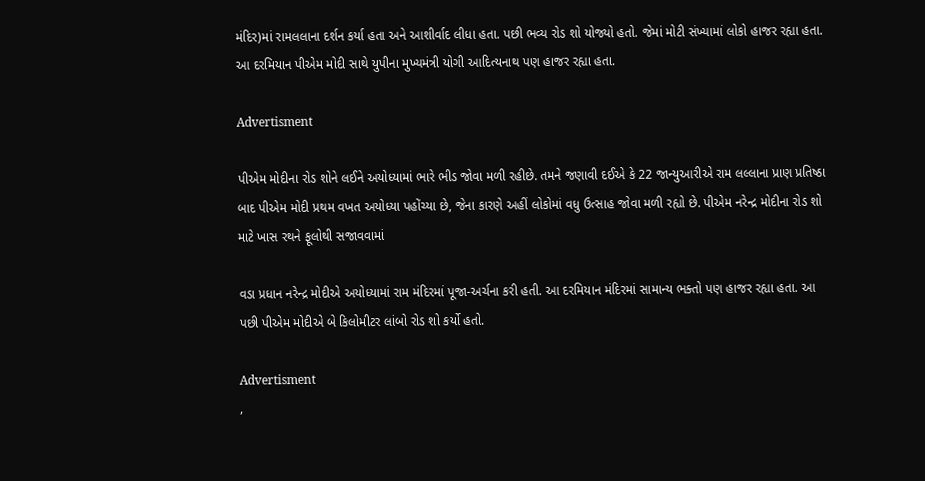મંદિર)માં રામલલાના દર્શન કર્યા હતા અને આશીર્વાદ લીધા હતા. પછી ભવ્ય રોડ શો યોજ્યો હતો. જેમાં મોટી સંખ્યામાં લોકો હાજર રહ્યા હતા. આ દરમિયાન પીએમ મોદી સાથે યુપીના મુખ્યમંત્રી યોગી આદિત્યનાથ પણ હાજર રહ્યા હતા.

Advertisment

પીએમ મોદીના રોડ શોને લઈને અયોધ્યામાં ભારે ભીડ જોવા મળી રહીછે. તમને જણાવી દઈએ કે 22 જાન્યુઆરીએ રામ લલ્લાના પ્રાણ પ્રતિષ્ઠા બાદ પીએમ મોદી પ્રથમ વખત અયોધ્યા પહોંચ્યા છે, જેના કારણે અહીં લોકોમાં વધુ ઉત્સાહ જોવા મળી રહ્યો છે. પીએમ નરેન્દ્ર મોદીના રોડ શો માટે ખાસ રથને ફૂલોથી સજાવવામાં

વડા પ્રધાન નરેન્દ્ર મોદીએ અયોધ્યામાં રામ મંદિરમાં પૂજા-અર્ચના કરી હતી. આ દરમિયાન મંદિરમાં સામાન્ય ભક્તો પણ હાજર રહ્યા હતા. આ પછી પીએમ મોદીએ બે કિલોમીટર લાંબો રોડ શો કર્યો હતો.

Advertisment
,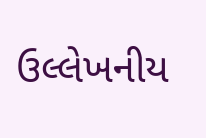ઉલ્લેખનીય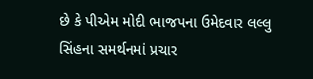છે કે પીએમ મોદી ભાજપના ઉમેદવાર લલ્લુ સિંહના સમર્થનમાં પ્રચાર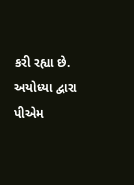કરી રહ્યા છે. અયોધ્યા દ્વારા પીએમ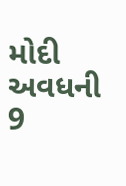મોદી અવધની 9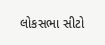લોકસભા સીટો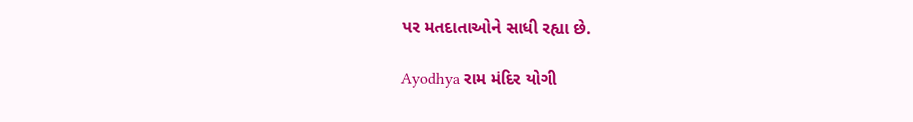પર મતદાતાઓને સાધી રહ્યા છે.

Ayodhya રામ મંદિર યોગી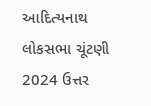આદિત્યનાથ લોકસભા ચૂંટણી 2024 ઉત્તર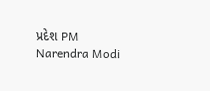પ્રદેશ PM Narendra Modi